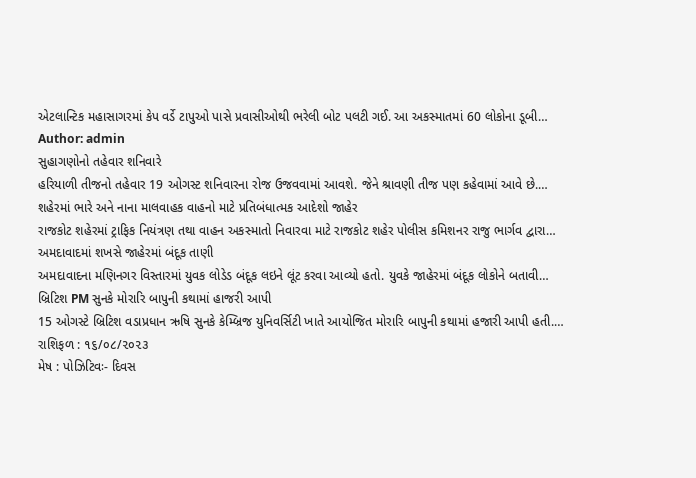એટલાન્ટિક મહાસાગરમાં કેપ વર્ડે ટાપુઓ પાસે પ્રવાસીઓથી ભરેલી બોટ પલટી ગઈ. આ અકસ્માતમાં 60 લોકોના ડૂબી…
Author: admin
સુહાગણોનો તહેવાર શનિવારે
હરિયાળી તીજનો તહેવાર 19 ઓગસ્ટ શનિવારના રોજ ઉજવવામાં આવશે. જેને શ્રાવણી તીજ પણ કહેવામાં આવે છે.…
શહેરમાં ભારે અને નાના માલવાહક વાહનો માટે પ્રતિબંધાત્મક આદેશો જાહેર
રાજકોટ શહેરમાં ટ્રાફિક નિયંત્રણ તથા વાહન અકસ્માતો નિવારવા માટે રાજકોટ શહેર પોલીસ કમિશનર રાજુ ભાર્ગવ દ્વારા…
અમદાવાદમાં શખસે જાહેરમાં બંદૂક તાણી
અમદાવાદના મણિનગર વિસ્તારમાં યુવક લોડેડ બંદૂક લઇને લૂંટ કરવા આવ્યો હતો. યુવકે જાહેરમાં બંદૂક લોકોને બતાવી…
બ્રિટિશ PM સુનકે મોરારિ બાપુની કથામાં હાજરી આપી
15 ઓગસ્ટે બ્રિટિશ વડાપ્રધાન ઋષિ સુનકે કેમ્બ્રિજ યુનિવર્સિટી ખાતે આયોજિત મોરારિ બાપુની કથામાં હજારી આપી હતી.…
રાશિફળ : ૧૬/૦૮/૨૦૨૩
મેષ : પોઝિટિવઃ- દિવસ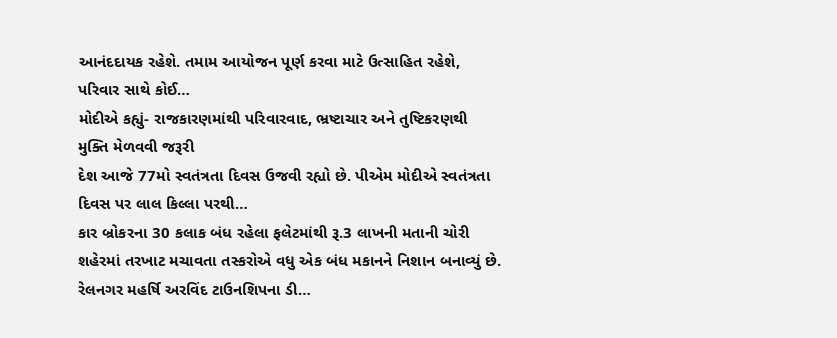આનંદદાયક રહેશે. તમામ આયોજન પૂર્ણ કરવા માટે ઉત્સાહિત રહેશે, પરિવાર સાથે કોઈ…
મોદીએ કહ્યું- રાજકારણમાંથી પરિવારવાદ, ભ્રષ્ટાચાર અને તુષ્ટિકરણથી મુક્તિ મેળવવી જરૂરી
દેશ આજે 77મો સ્વતંત્રતા દિવસ ઉજવી રહ્યો છે. પીએમ મોદીએ સ્વતંત્રતા દિવસ પર લાલ કિલ્લા પરથી…
કાર બ્રોકરના 30 કલાક બંધ રહેલા ફલેટમાંથી રૂ.3 લાખની મતાની ચોરી
શહેરમાં તરખાટ મચાવતા તસ્કરોએ વધુ એક બંધ મકાનને નિશાન બનાવ્યું છે. રેલનગર મહર્ષિ અરવિંદ ટાઉનશિપના ડી…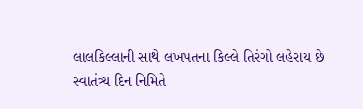લાલકિલ્લાની સાથે લખપતના કિલ્લે તિરંગો લહેરાય છે
સ્વાતંત્ર્ય દિન નિમિતે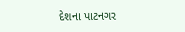દેશના પાટનગર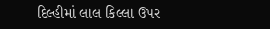દિલ્હીમાં લાલ કિલ્લા ઉપર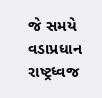જે સમયે વડાપ્રધાન રાષ્ટ્રધ્વજ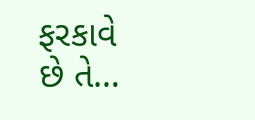ફરકાવે છે તે…